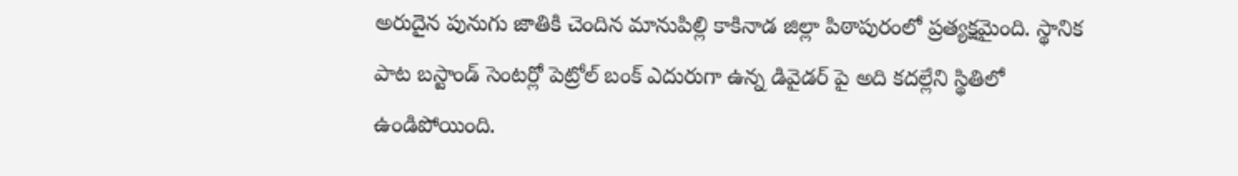అరుదైన పునుగు జాతికి చెందిన మానుపిల్లి కాకినాడ జిల్లా పిఠాపురంలో ప్రత్యక్షమైంది. స్థానిక పాట బస్టాండ్ సెంటర్లో పెట్రోల్ బంక్ ఎదురుగా ఉన్న డివైడర్ పై అది కదల్లేని స్థితిలో ఉండిపోయింది.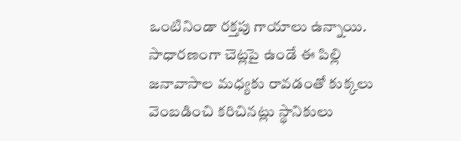ఒంటినిండా రక్తపు గాయాలు ఉన్నాయి. సాధారణంగా చెట్లపై ఉండే ఈ పిల్లి జనావాసాల మధ్యకు రావడంతో కుక్కలు వెంబడించి కరిచినట్లు స్థానికులు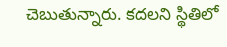చెబుతున్నారు. కదలని స్థితిలో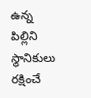ఉన్న పిల్లిని స్థానికులు రక్షించే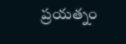ప్రయత్నం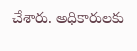చేశారు. అధికారులకు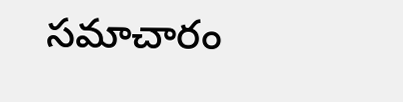సమాచారం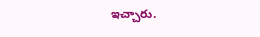ఇచ్చారు.